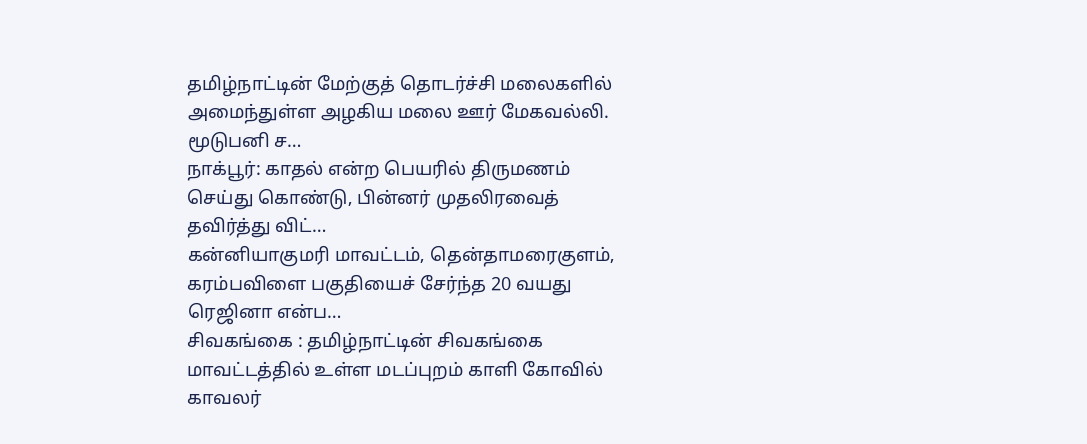தமிழ்நாட்டின் மேற்குத் தொடர்ச்சி மலைகளில் அமைந்துள்ள அழகிய மலை ஊர் மேகவல்லி. மூடுபனி ச…
நாக்பூர்: காதல் என்ற பெயரில் திருமணம் செய்து கொண்டு, பின்னர் முதலிரவைத் தவிர்த்து விட்…
கன்னியாகுமரி மாவட்டம், தென்தாமரைகுளம், கரம்பவிளை பகுதியைச் சேர்ந்த 20 வயது ரெஜினா என்ப…
சிவகங்கை : தமிழ்நாட்டின் சிவகங்கை மாவட்டத்தில் உள்ள மடப்புறம் காளி கோவில் காவலர்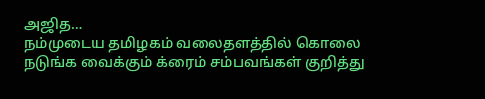அஜித…
நம்முடைய தமிழகம் வலைதளத்தில் கொலை நடுங்க வைக்கும் க்ரைம் சம்பவங்கள் குறித்து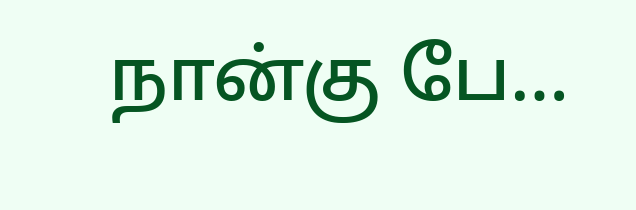நான்கு பே…